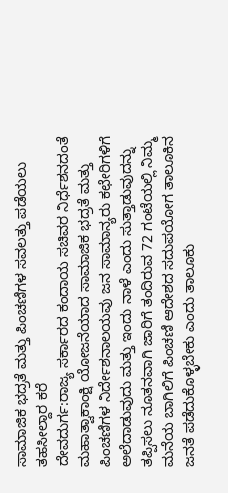ಸಾಮಾಜಿಕ ಭದ್ರತೆ ಮತ್ತು ಪಿಂಚಣಿಗಳ ಸವಲತ್ತು ಪಡೆಯಲು ತಹಸೀಲ್ದಾರ ಕರೆ
ದೇವದುರ್ಗ:ರಾಜ್ಯ ಸರ್ಕಾರದ ಕಂದಾಯ ಸಚಿವರ ನಿರ್ಧೆಶನದಂತೆ ಮಹಾತ್ವಾಕಾಂಕ್ಷಿ ಯೋಜನೆಯಾದ ಸಾಮಾಜಿಕ ಭದ್ರತೆ ಮತ್ತು ಪಿಂಚಣಿಗಳ ನಿರ್ದೇಶನಾಲಯವು ಜನ ಸಾಮಾನ್ಯರು ಕಛೇರಿಗಳಿಗೆ ಅಲೆದಾಡುವುದು ಮತ್ತು ಇಂದು ನಾಳೆ ಎಂದು ಸುತ್ತಾಡುವುದನ್ನು ತಪ್ಪಿಸಲು ನೂತನವಾಗಿ ಜಾರಿಗೆ ತಂದಿರುವ 72 ಗಂಟೆಯಲ್ಲಿ ನಿಮ್ಮ ಮನೆಯ ಬಾಗಿಲಿಗೆ ಪಿಂಚಣಿ ಆದೇಶದ ಸದುಪಯೋಗ ತಾಲೂಕಿನ ಜನತೆ ಪಡೆದುಕೊಳ್ಳಬೇಕು ಎಂದು ತಾಲೂಕು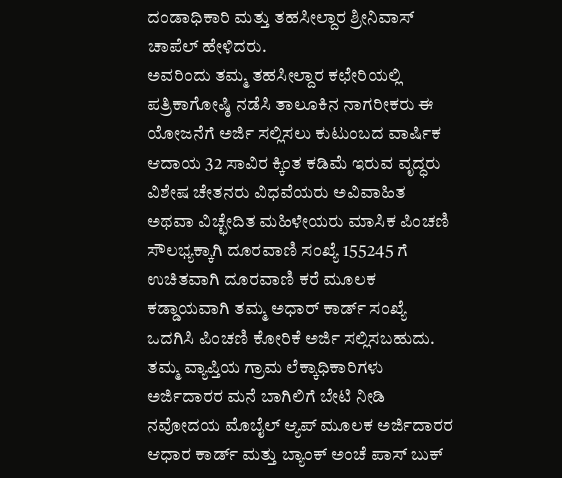ದಂಡಾಧಿಕಾರಿ ಮತ್ತು ತಹಸೀಲ್ದಾರ ಶ್ರೀನಿವಾಸ್ ಚಾಪೆಲ್ ಹೇಳಿದರು.
ಅವರಿಂದು ತಮ್ಮ ತಹಸೀಲ್ದಾರ ಕಛೇರಿಯಲ್ಲಿ ಪತ್ರಿಕಾಗೋಷ್ಠಿ ನಡೆಸಿ ತಾಲೂಕಿನ ನಾಗರೀಕರು ಈ ಯೋಜನೆಗೆ ಅರ್ಜಿ ಸಲ್ಲಿಸಲು ಕುಟುಂಬದ ವಾರ್ಷಿಕ ಆದಾಯ 32 ಸಾವಿರ ಕ್ಕಿಂತ ಕಡಿಮೆ ಇರುವ ವೃದ್ಧರು ವಿಶೇಷ ಚೇತನರು ವಿಧವೆಯರು ಅವಿವಾಹಿತ ಅಥವಾ ವಿಚ್ಛೇದಿತ ಮಹಿಳೇಯರು ಮಾಸಿಕ ಪಿಂಚಣಿ ಸೌಲಭ್ಯಕ್ಕಾಗಿ ದೂರವಾಣಿ ಸಂಖ್ಯೆ 155245 ಗೆ ಉಚಿತವಾಗಿ ದೂರವಾಣಿ ಕರೆ ಮೂಲಕ ಕಡ್ಡಾಯವಾಗಿ ತಮ್ಮ ಅಧಾರ್ ಕಾರ್ಡ್ ಸಂಖ್ಯೆ ಒದಗಿಸಿ ಪಿಂಚಣಿ ಕೋರಿಕೆ ಅರ್ಜಿ ಸಲ್ಲಿಸಬಹುದು.
ತಮ್ಮ ವ್ಯಾಪ್ತಿಯ ಗ್ರಾಮ ಲೆಕ್ಕಾಧಿಕಾರಿಗಳು ಅರ್ಜಿದಾರರ ಮನೆ ಬಾಗಿಲಿಗೆ ಬೇಟಿ ನೀಡಿ ನವೋದಯ ಮೊಬೈಲ್ ಆ್ಯಪ್ ಮೂಲಕ ಅರ್ಜಿದಾರರ ಆಧಾರ ಕಾರ್ಡ್ ಮತ್ತು ಬ್ಯಾಂಕ್ ಅಂಚೆ ಪಾಸ್ ಬುಕ್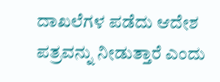ದಾಖಲೆಗಳ ಪಡೆದು ಆದೇಶ ಪತ್ರವನ್ನು ನೀಡುತ್ತಾರೆ ಎಂದು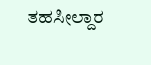ತಹಸೀಲ್ದಾರ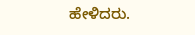ಹೇಳಿದರು.